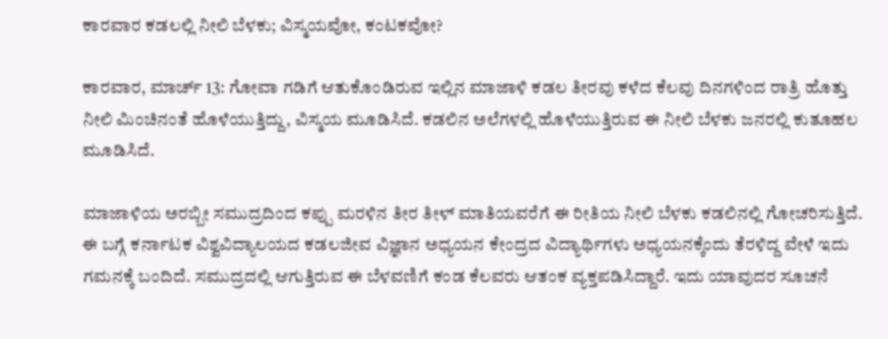ಕಾರವಾರ ಕಡಲಲ್ಲಿ ನೀಲಿ ಬೆಳಕು; ವಿಸ್ಮಯವೋ, ಕಂಟಕವೋ?

ಕಾರವಾರ, ಮಾರ್ಚ್ 13: ಗೋವಾ ಗಡಿಗೆ ಆತುಕೊಂಡಿರುವ ಇಲ್ಲಿನ ಮಾಜಾಳಿ ಕಡಲ ತೀರವು ಕಳೆದ ಕೆಲವು ದಿನಗಳಿಂದ ರಾತ್ರಿ ಹೊತ್ತು ನೀಲಿ ಮಿಂಚಿನಂತೆ ಹೊಳೆಯುತ್ತಿದ್ದು, ವಿಸ್ಮಯ ಮೂಡಿಸಿದೆ. ಕಡಲಿನ ಅಲೆಗಳಲ್ಲಿ ಹೊಳೆಯುತ್ತಿರುವ ಈ ನೀಲಿ ಬೆಳಕು ಜನರಲ್ಲಿ ಕುತೂಹಲ ಮೂಡಿಸಿದೆ.

ಮಾಜಾಳಿಯ ಅರಬ್ಬೀ ಸಮುದ್ರದಿಂದ ಕಪ್ಪು ಮರಳಿನ ತೀರ ತೀಳ್ ಮಾತಿಯವರೆಗೆ ಈ ರೀತಿಯ ನೀಲಿ ಬೆಳಕು ಕಡಲಿನಲ್ಲಿ ಗೋಚರಿಸುತ್ತಿದೆ. ಈ ಬಗ್ಗೆ ಕರ್ನಾಟಕ ವಿಶ್ವವಿದ್ಯಾಲಯದ ಕಡಲಜೀವ ವಿಜ್ಞಾನ ಅಧ್ಯಯನ ಕೇಂದ್ರದ ವಿದ್ಯಾರ್ಥಿಗಳು ಅಧ್ಯಯನಕ್ಕೆಂದು ತೆರಳಿದ್ದ ವೇಳೆ ಇದು ಗಮನಕ್ಕೆ ಬಂದಿದೆ. ಸಮುದ್ರದಲ್ಲಿ ಆಗುತ್ತಿರುವ ಈ ಬೆಳವಣಿಗೆ ಕಂಡ ಕೆಲವರು ಆತಂಕ ವ್ಯಕ್ತಪಡಿಸಿದ್ದಾರೆ. ಇದು ಯಾವುದರ ಸೂಚನೆ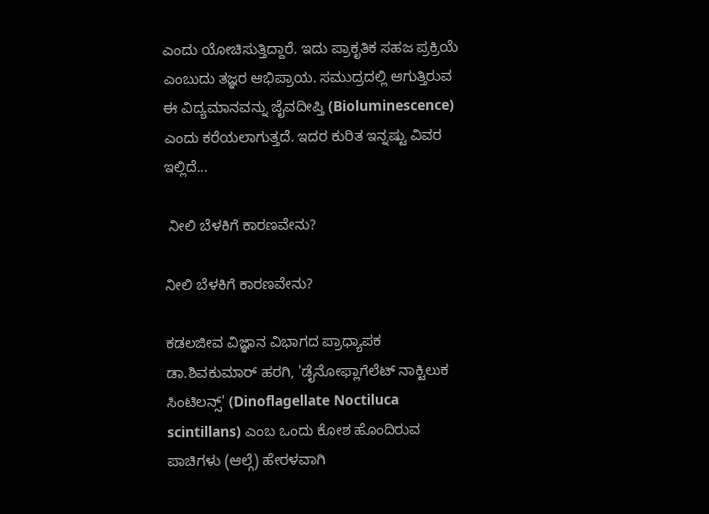ಎಂದು ಯೋಚಿಸುತ್ತಿದ್ದಾರೆ. ಇದು ಪ್ರಾಕೃತಿಕ ಸಹಜ ಪ್ರಕ್ರಿಯೆ ಎಂಬುದು ತಜ್ಞರ ಆಭಿಪ್ರಾಯ. ಸಮುದ್ರದಲ್ಲಿ ಆಗುತ್ತಿರುವ ಈ ವಿದ್ಯಮಾನವನ್ನು ಜೈವದೀಪ್ತಿ (Bioluminescence) ಎಂದು ಕರೆಯಲಾಗುತ್ತದೆ. ಇದರ ಕುರಿತ ಇನ್ನಷ್ಟು ವಿವರ ಇಲ್ಲಿದೆ...

 ನೀಲಿ ಬೆಳಕಿಗೆ ಕಾರಣವೇನು?

ನೀಲಿ ಬೆಳಕಿಗೆ ಕಾರಣವೇನು?

ಕಡಲಜೀವ ವಿಜ್ಞಾನ ವಿಭಾಗದ ಪ್ರಾಧ್ಯಾಪಕ ಡಾ.ಶಿವಕುಮಾರ್ ಹರಗಿ, 'ಡೈನೋಫ್ಲಾಗೆಲೆಟ್ ನಾಕ್ಟಿಲುಕ ಸಿಂಟಿಲನ್ಸ್' (Dinoflagellate Noctiluca scintillans) ಎಂಬ ಒಂದು ಕೋಶ ಹೊಂದಿರುವ ಪಾಚಿಗಳು (ಆಲ್ಗೆ) ಹೇರಳವಾಗಿ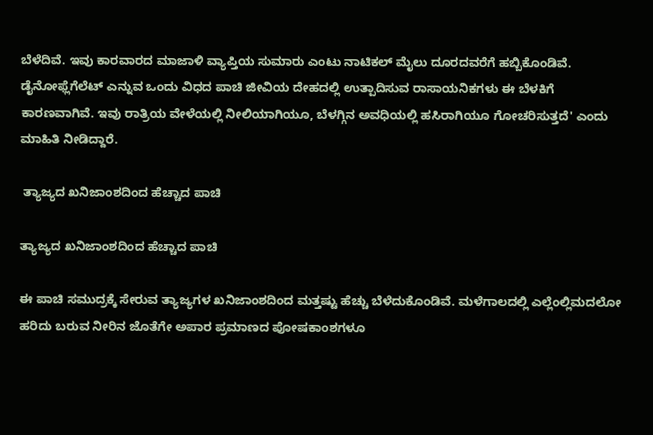ಬೆಳೆದಿವೆ. ಇವು ಕಾರವಾರದ ಮಾಜಾಳಿ ವ್ಯಾಪ್ತಿಯ ಸುಮಾರು ಎಂಟು ನಾಟಿಕಲ್ ಮೈಲು ದೂರದವರೆಗೆ ಹಬ್ಬಿಕೊಂಡಿವೆ. ಡೈನೋಫ್ಲೆಗೆಲೆಟ್ ಎನ್ನುವ ಒಂದು ವಿಧದ ಪಾಚಿ ಜೀವಿಯ ದೇಹದಲ್ಲಿ ಉತ್ಪಾದಿಸುವ ರಾಸಾಯನಿಕಗಳು ಈ ಬೆಳಕಿಗೆ ಕಾರಣವಾಗಿವೆ. ಇವು ರಾತ್ರಿಯ ವೇಳೆಯಲ್ಲಿ ನೀಲಿಯಾಗಿಯೂ, ಬೆಳಗ್ಗಿನ ಅವಧಿಯಲ್ಲಿ ಹಸಿರಾಗಿಯೂ ಗೋಚರಿಸುತ್ತದೆ' ಎಂದು ಮಾಹಿತಿ ನೀಡಿದ್ದಾರೆ.

 ತ್ಯಾಜ್ಯದ ಖನಿಜಾಂಶದಿಂದ ಹೆಚ್ಚಾದ ಪಾಚಿ

ತ್ಯಾಜ್ಯದ ಖನಿಜಾಂಶದಿಂದ ಹೆಚ್ಚಾದ ಪಾಚಿ

ಈ ಪಾಚಿ ಸಮುದ್ರಕ್ಕೆ ಸೇರುವ ತ್ಯಾಜ್ಯಗಳ ಖನಿಜಾಂಶದಿಂದ ಮತ್ತಷ್ಟು ಹೆಚ್ಚು ಬೆಳೆದುಕೊಂಡಿವೆ. ಮಳೆಗಾಲದಲ್ಲಿ ಎಲ್ಲೆಂಲ್ಲಿಮದಲೋ ಹರಿದು ಬರುವ ನೀರಿನ ಜೊತೆಗೇ ಅಪಾರ ಪ್ರಮಾಣದ ಪೋಷಕಾಂಶಗಳೂ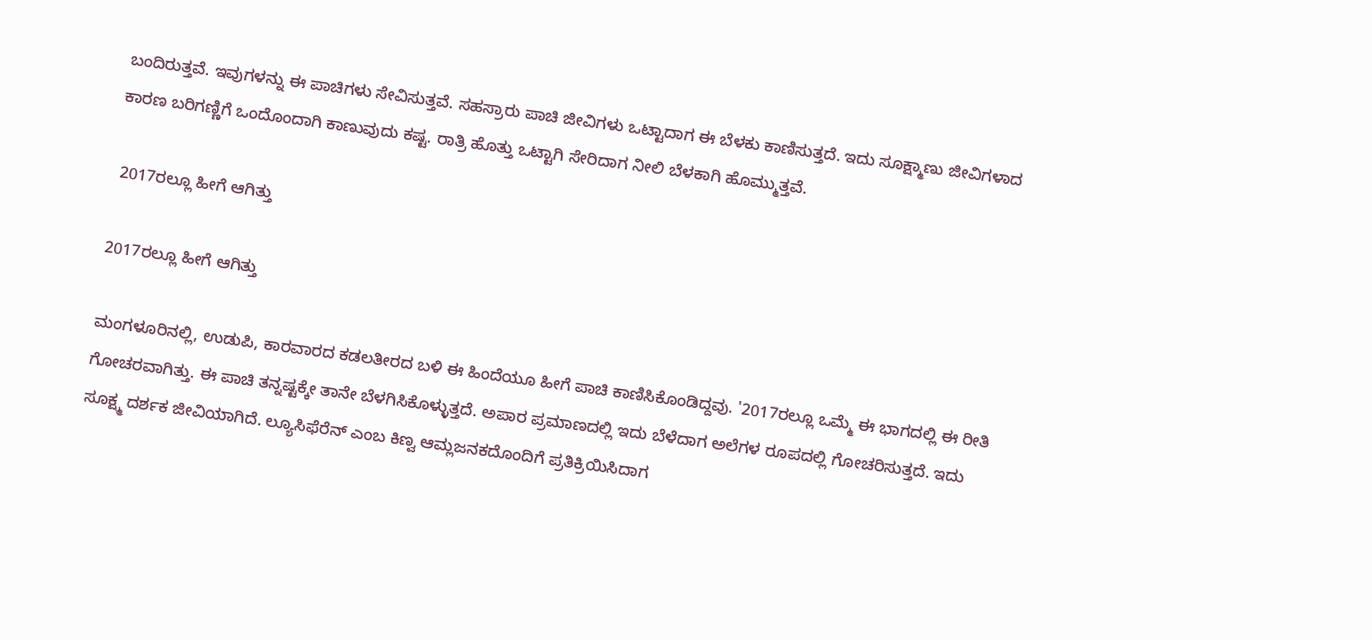ಬಂದಿರುತ್ತವೆ. ಇವುಗಳನ್ನು ಈ ಪಾಚಿಗಳು ಸೇವಿಸುತ್ತವೆ. ಸಹಸ್ರಾರು ಪಾಚಿ ಜೀವಿಗಳು ಒಟ್ಟಾದಾಗ ಈ ಬೆಳಕು ಕಾಣಿಸುತ್ತದೆ. ಇದು ಸೂಕ್ಷ್ಮಾಣು ಜೀವಿಗಳಾದ ಕಾರಣ ಬರಿಗಣ್ಣಿಗೆ ಒಂದೊಂದಾಗಿ ಕಾಣುವುದು ಕಷ್ಟ. ರಾತ್ರಿ ಹೊತ್ತು ಒಟ್ಟಾಗಿ ಸೇರಿದಾಗ ನೀಲಿ ಬೆಳಕಾಗಿ ಹೊಮ್ಮುತ್ತವೆ.

 2017ರಲ್ಲೂ ಹೀಗೆ ಆಗಿತ್ತು

2017ರಲ್ಲೂ ಹೀಗೆ ಆಗಿತ್ತು

ಮಂಗಳೂರಿನಲ್ಲಿ, ಉಡುಪಿ, ಕಾರವಾರದ ಕಡಲತೀರದ ಬಳಿ ಈ ಹಿಂದೆಯೂ ಹೀಗೆ ಪಾಚಿ ಕಾಣಿಸಿಕೊಂಡಿದ್ದವು. '2017ರಲ್ಲೂ ಒಮ್ಮೆ ಈ ಭಾಗದಲ್ಲಿ ಈ ರೀತಿ ಗೋಚರವಾಗಿತ್ತು. ಈ ಪಾಚಿ ತನ್ನಷ್ಟಕ್ಕೇ ತಾನೇ ಬೆಳಗಿಸಿಕೊಳ್ಳುತ್ತದೆ. ಅಪಾರ ಪ್ರಮಾಣದಲ್ಲಿ ಇದು ಬೆಳೆದಾಗ ಅಲೆಗಳ ರೂಪದಲ್ಲಿ ಗೋಚರಿಸುತ್ತದೆ. ಇದು ಸೂಕ್ಷ್ಮ ದರ್ಶಕ ಜೀವಿಯಾಗಿದೆ. ಲ್ಯೂಸಿಫೆರೆನ್ ಎಂಬ ಕಿಣ್ವ ಆಮ್ಲಜನಕದೊಂದಿಗೆ ಪ್ರತಿಕ್ರಿಯಿಸಿದಾಗ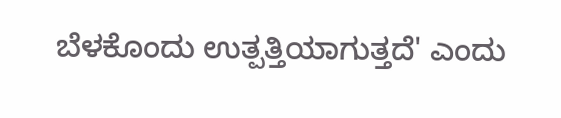ಬೆಳಕೊಂದು ಉತ್ಪತ್ತಿಯಾಗುತ್ತದೆ' ಎಂದು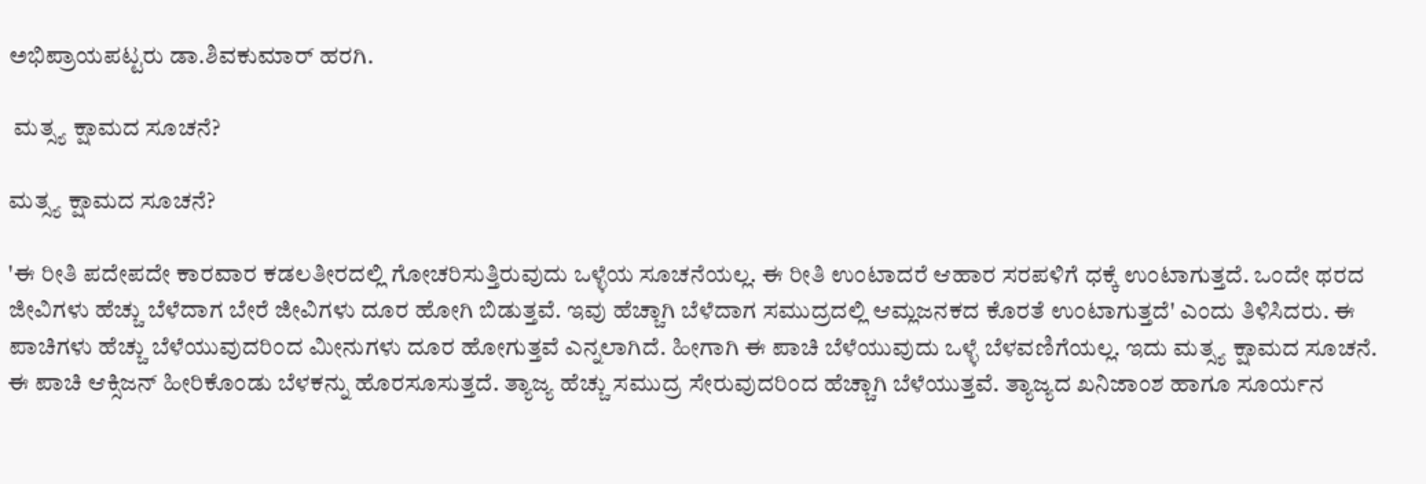ಅಭಿಪ್ರಾಯಪಟ್ಟರು ಡಾ.ಶಿವಕುಮಾರ್ ಹರಗಿ.

 ಮತ್ಸ್ಯ ಕ್ಷಾಮದ ಸೂಚನೆ?

ಮತ್ಸ್ಯ ಕ್ಷಾಮದ ಸೂಚನೆ?

'ಈ ರೀತಿ ಪದೇಪದೇ ಕಾರವಾರ ಕಡಲತೀರದಲ್ಲಿ ಗೋಚರಿಸುತ್ತಿರುವುದು ಒಳ್ಳೆಯ ಸೂಚನೆಯಲ್ಲ. ಈ ರೀತಿ ಉಂಟಾದರೆ ಆಹಾರ ಸರಪಳಿಗೆ ಧಕ್ಕೆ ಉಂಟಾಗುತ್ತದೆ. ಒಂದೇ ಥರದ ಜೀವಿಗಳು ಹೆಚ್ಚು ಬೆಳೆದಾಗ ಬೇರೆ ಜೀವಿಗಳು ದೂರ ಹೋಗಿ ಬಿಡುತ್ತವೆ. ಇವು ಹೆಚ್ಚಾಗಿ ಬೆಳೆದಾಗ ಸಮುದ್ರದಲ್ಲಿ ಆಮ್ಲಜನಕದ ಕೊರತೆ ಉಂಟಾಗುತ್ತದೆ' ಎಂದು ತಿಳಿಸಿದರು. ಈ ಪಾಚಿಗಳು ಹೆಚ್ಚು ಬೆಳೆಯುವುದರಿಂದ ಮೀನುಗಳು ದೂರ ಹೋಗುತ್ತವೆ ಎನ್ನಲಾಗಿದೆ. ಹೀಗಾಗಿ ಈ ಪಾಚಿ ಬೆಳೆಯುವುದು ಒಳ್ಳೆ ಬೆಳವಣಿಗೆಯಲ್ಲ. ಇದು ಮತ್ಸ್ಯ ಕ್ಷಾಮದ ಸೂಚನೆ. ಈ ಪಾಚಿ ಆಕ್ಸಿಜನ್ ಹೀರಿಕೊಂಡು ಬೆಳಕನ್ನು ಹೊರಸೂಸುತ್ತದೆ. ತ್ಯಾಜ್ಯ ಹೆಚ್ಚು ಸಮುದ್ರ ಸೇರುವುದರಿಂದ ಹೆಚ್ಚಾಗಿ ಬೆಳೆಯುತ್ತವೆ. ತ್ಯಾಜ್ಯದ ಖನಿಜಾಂಶ ಹಾಗೂ ಸೂರ್ಯನ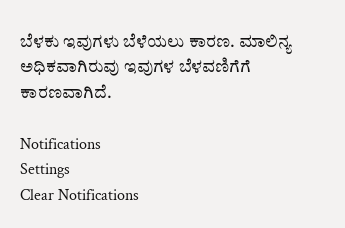ಬೆಳಕು ಇವುಗಳು ಬೆಳೆಯಲು ಕಾರಣ. ಮಾಲಿನ್ಯ ಅಧಿಕವಾಗಿರುವು ಇವುಗಳ ಬೆಳವಣಿಗೆಗೆ ಕಾರಣವಾಗಿದೆ.

Notifications
Settings
Clear Notifications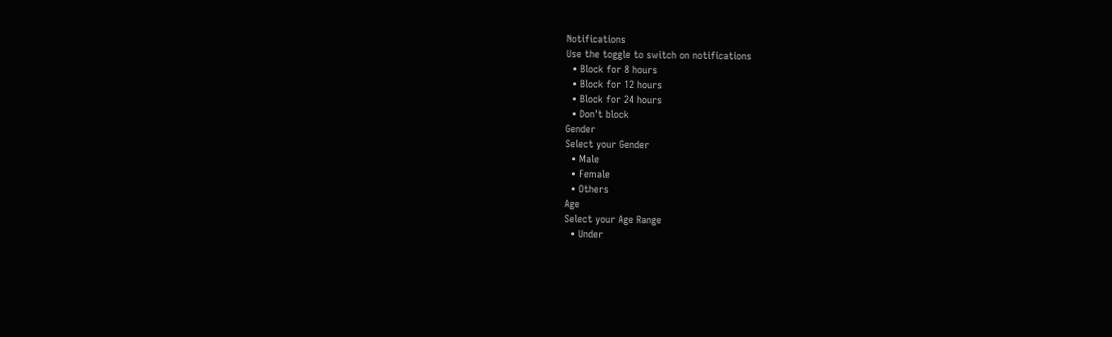Notifications
Use the toggle to switch on notifications
  • Block for 8 hours
  • Block for 12 hours
  • Block for 24 hours
  • Don't block
Gender
Select your Gender
  • Male
  • Female
  • Others
Age
Select your Age Range
  • Under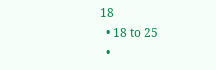18
  • 18 to 25
  •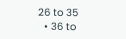26 to 35
  • 36 to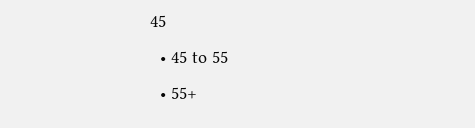45
  • 45 to 55
  • 55+